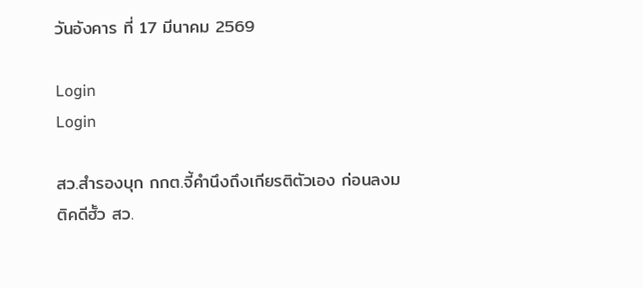วันอังคาร ที่ 17 มีนาคม 2569

Login
Login

สว.สำรองบุก กกต.จี้คำนึงถึงเกียรติตัวเอง ก่อนลงมติคดีฮั้ว สว.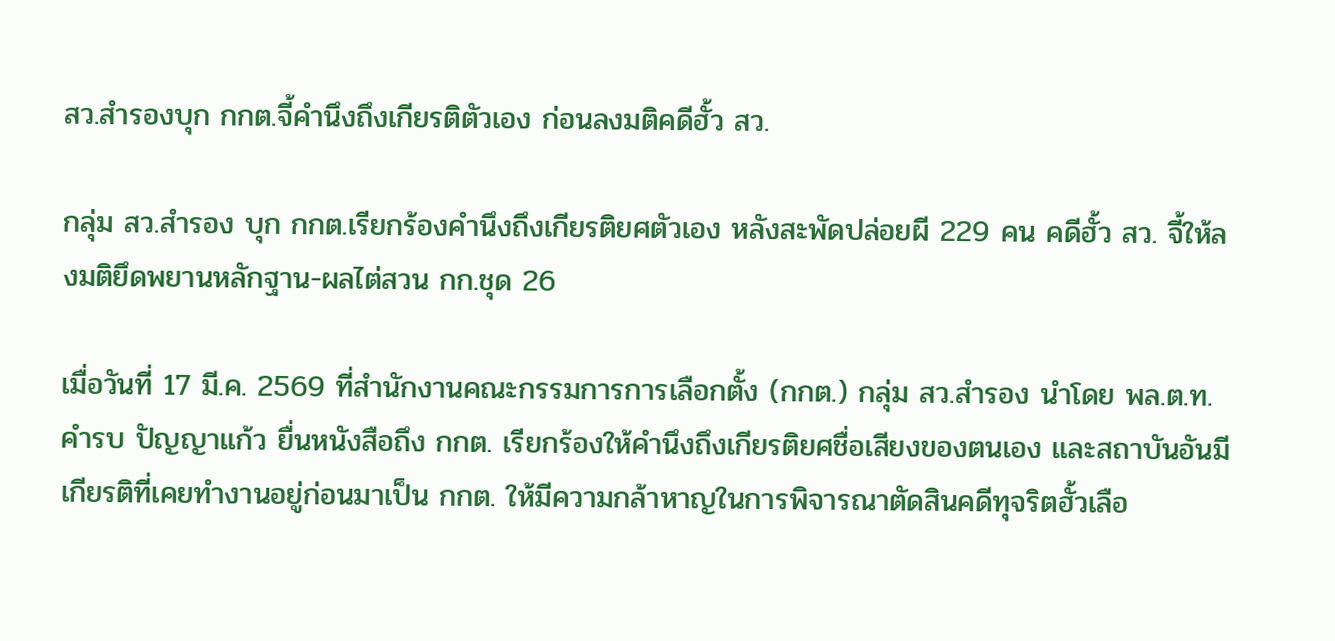สว.สำรองบุก กกต.จี้คำนึงถึงเกียรติตัวเอง ก่อนลงมติคดีฮั้ว สว.

กลุ่ม สว.สำรอง บุก กกต.เรียกร้องคำนึงถึงเกียรติยศตัวเอง หลังสะพัดปล่อยผี 229 คน คดีฮั้ว สว. จี้ให้ลงมติยึดพยานหลักฐาน-ผลไต่สวน กก.ชุด 26

เมื่อวันที่ 17 มี.ค. 2569 ที่สำนักงานคณะกรรมการการเลือกตั้ง (กกต.) กลุ่ม สว.สำรอง นำโดย พล.ต.ท.คำรบ ปัญญาแก้ว ยื่นหนังสือถึง กกต. เรียกร้องให้คำนึงถึงเกียรติยศชื่อเสียงของตนเอง และสถาบันอันมีเกียรติที่เคยทำงานอยู่ก่อนมาเป็น กกต. ให้มีความกล้าหาญในการพิจารณาตัดสินคดีทุจริตฮั้วเลือ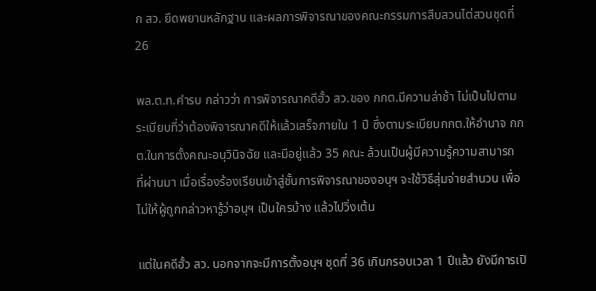ก สว. ยึดพยานหลักฐาน และผลการพิจารณาของคณะกรรมการสืบสวนไต่สวนชุดที่ 26

พล.ต.ท.คำรบ กล่าวว่า การพิจารณาคดีฮั้ว สว.ของ กกต.มีความล่าช้า ไม่เป็นไปตามระเบียบที่ว่าต้องพิจารณาคดีให้แล้วเสร็จภายใน 1 ปี ซึ่งตามระเบียบกกต.ให้อำนาจ กกต.ในการตั้งคณะอนุวินิจฉัย และมีอยู่แล้ว 35 คณะ ล้วนเป็นผู้มีความรู้ความสามารถ ที่ผ่านมา เมื่อเรื่องร้องเรียนเข้าสู่ชั้นการพิจารณาของอนุฯ จะใช้วิธีสุ่มจ่ายสำนวน เพื่อไม่ให้ผู้ถูกกล่าวหารู้ว่าอนุฯ เป็นใครบ้าง แล้วไปวิ่งเต้น

แต่ในคดีฮั้ว สว. นอกจากจะมีการตั้งอนุฯ ชุดที่ 36 เกินกรอบเวลา 1 ปีแล้ว ยังมีการเปิ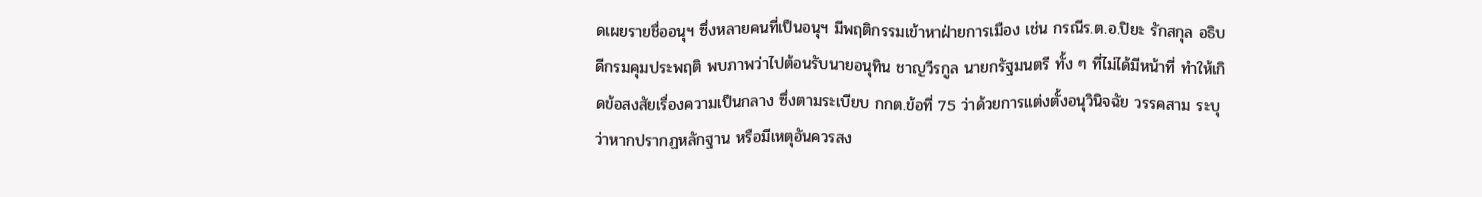ดเผยรายชื่ออนุฯ ซึ่งหลายคนที่เป็นอนุฯ มีพฤติกรรมเข้าหาฝ่ายการเมือง เช่น กรณีร.ต.อ.ปิยะ รักสกุล อธิบดีกรมคุมประพฤติ พบภาพว่าไปต้อนรับนายอนุทิน ชาญวีรกูล นายกรัฐมนตรี ทั้ง ๆ ที่ไม่ได้มีหน้าที่ ทำให้เกิดข้อสงสัยเรื่องความเป็นกลาง ซึ่งตามระเบียบ กกต.ข้อที่ 75 ว่าด้วยการแต่งตั้งอนุวินิจฉัย วรรคสาม ระบุว่าหากปรากฏหลักฐาน หรือมีเหตุอันควรสง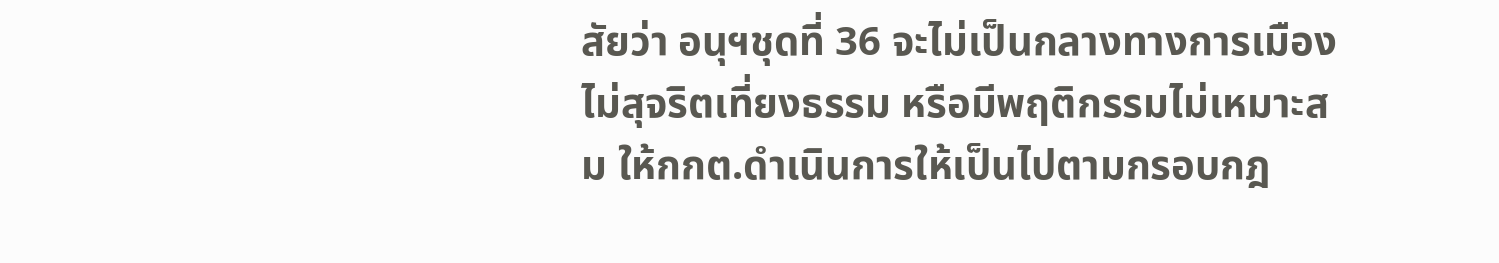สัยว่า อนุฯชุดที่ 36 จะไม่เป็นกลางทางการเมือง ไม่สุจริตเที่ยงธรรม หรือมีพฤติกรรมไม่เหมาะสม ให้กกต.ดำเนินการให้เป็นไปตามกรอบกฎ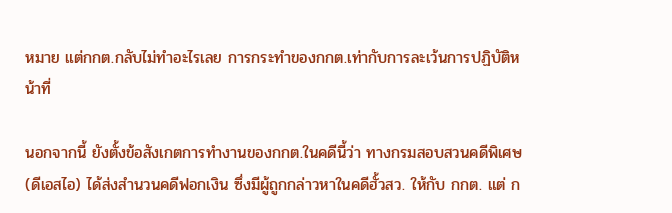หมาย แต่กกต.กลับไม่ทำอะไรเลย การกระทำของกกต.เท่ากับการละเว้นการปฏิบัติหน้าที่

นอกจากนี้ ยังตั้งข้อสังเกตการทำงานของกกต.ในคดีนี้ว่า ทางกรมสอบสวนคดีพิเศษ (ดีเอสไอ) ได้ส่งสำนวนคดีฟอกเงิน ซึ่งมีผู้ถูกกล่าวหาในคดีฮั้วสว. ให้กับ กกต. แต่ ก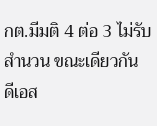กต.มีมติ 4 ต่อ 3 ไม่รับสำนวน ขณะเดียวกัน ดีเอส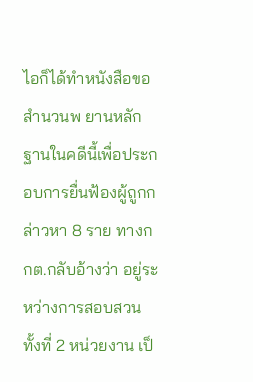ไอก็ได้ทำหนังสือขอสำนวนพ ยานหลักฐานในคดีนี้เพื่อประกอบการยื่นฟ้องผู้ถูกกล่าวหา 8 ราย ทางกกต.กลับอ้างว่า อยู่ระหว่างการสอบสวน ทั้งที่ 2 หน่วยงาน เป็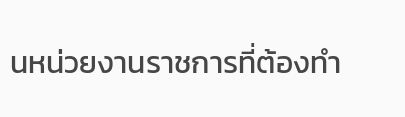นหน่วยงานราชการที่ต้องทำ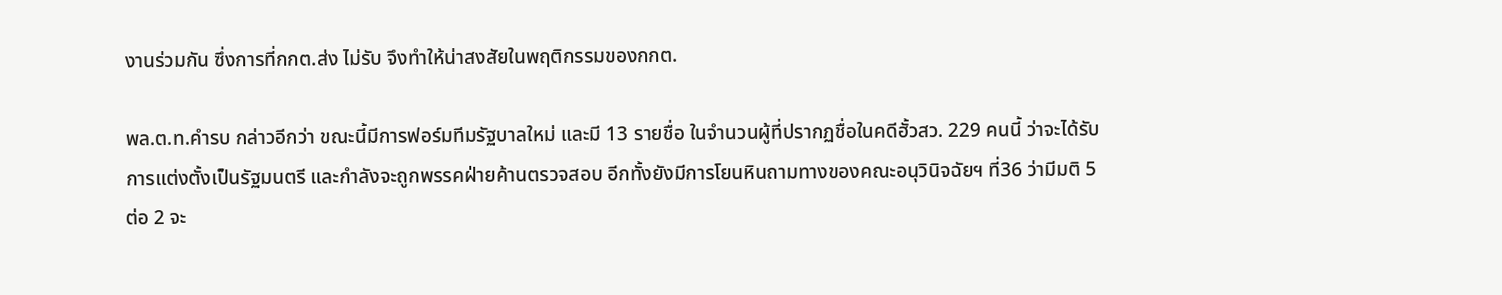งานร่วมกัน ซึ่งการที่กกต.ส่ง ไม่รับ จึงทำให้น่าสงสัยในพฤติกรรมของกกต.

พล.ต.ท.คำรบ กล่าวอีกว่า ขณะนี้มีการฟอร์มทีมรัฐบาลใหม่ และมี 13 รายชื่อ ในจำนวนผู้ที่ปรากฏชื่อในคดีฮั้วสว. 229 คนนี้ ว่าจะได้รับการแต่งตั้งเป็นรัฐมนตรี และกำลังจะถูกพรรคฝ่ายค้านตรวจสอบ อีกทั้งยังมีการโยนหินถามทางของคณะอนุวินิจฉัยฯ ที่36 ว่ามีมติ 5 ต่อ 2 จะ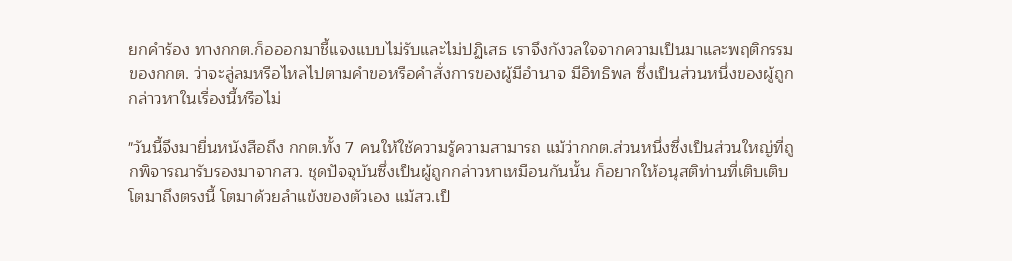ยกคำร้อง ทางกกต.ก็อออกมาชี้แจงแบบไม่รับและไม่ปฏิเสธ เราจึงกังวลใจจากความเป็นมาและพฤติกรรมของกกต. ว่าจะลู่ลมหรือไหลไปตามคำขอหรือคำสั่งการของผู้มีอำนาจ มีอิทธิพล ซึ่งเป็นส่วนหนึ่งของผู้ถูกกล่าวหาในเรื่องนี้หรือไม่

"วันนี้จึงมายื่นหนังสือถึง กกต.ทั้ง 7 คนให้ใช้ความรู้ความสามารถ แม้ว่ากกต.ส่วนหนึ่งซึ่งเป็นส่วนใหญ่ที่ถูกพิจารณารับรองมาจากสว. ชุดปัจจุบันซึ่งเป็นผู้ถูกกล่าวหาเหมือนกันนั้น ก็อยากให้อนุสติท่านที่เติบเติบโตมาถึงตรงนี้ โตมาด้วยลำแข้งของตัวเอง แม้สว.เป็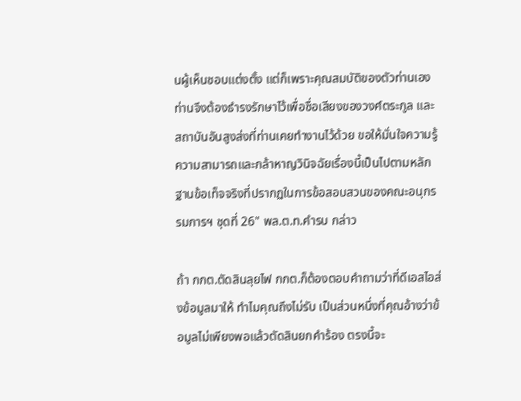นผู้เห็นชอบแต่งตั้ง แต่ก็เพราะคุณสมบัติของตัวท่านเอง ท่านจึงต้องธำรงรักษาไว้เพื่อชื่อเสียงของวงศ์ตระกูล และสถาบันอันสูงส่งที่ท่านเคยทำงานไว้ด้วย ขอให้มั่นใจความรู้ ความสามารถและกล้าหาญวินิจฉัยเรื่องนี้เป็นไปตามหลักฐานข้อเท็จจริงที่ปรากฏในการข้อสอบสวนของคณะอนุกรรมการฯ ชุดที่ 26" พล.ต.ท.คำรบ กล่าว

ถ้า กกต.ตัดสินลุยไฟ กกต.ก็ต้องตอบคำถามว่าที่ดีเอสไอส่งข้อมูลมาให้ ทำไมคุณถึงไม่รับ เป็นส่วนหนึ่งที่คุณอ้างว่าข้อมูลไม่เพียงพอแล้วตัดสินยกคำร้อง ตรงนี้จะ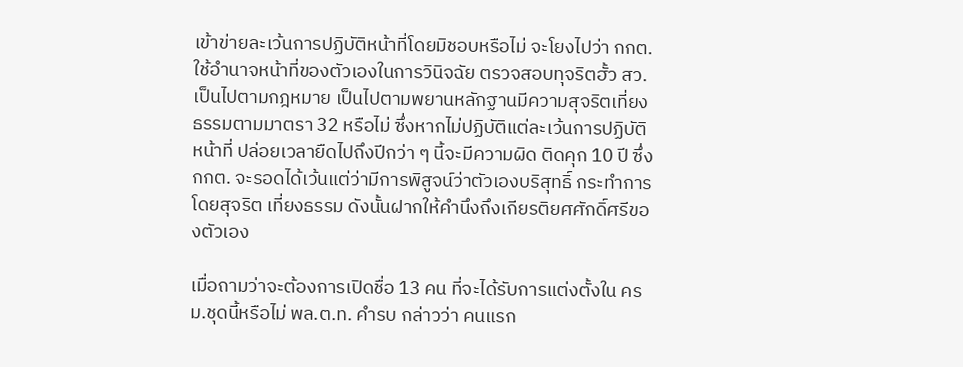เข้าข่ายละเว้นการปฏิบัติหน้าที่โดยมิชอบหรือไม่ จะโยงไปว่า กกต. ใช้อำนาจหน้าที่ของตัวเองในการวินิจฉัย ตรวจสอบทุจริตฮั้ว สว.เป็นไปตามกฎหมาย เป็นไปตามพยานหลักฐานมีความสุจริตเที่ยงธรรมตามมาตรา 32 หรือไม่ ซึ่งหากไม่ปฏิบัติแต่ละเว้นการปฏิบัติหน้าที่ ปล่อยเวลายืดไปถึงปีกว่า ๆ นี้จะมีความผิด ติดคุก 10 ปี ซึ่งกกต. จะรอดได้เว้นแต่ว่ามีการพิสูจน์ว่าตัวเองบริสุทธิ์ กระทำการโดยสุจริต เที่ยงธรรม ดังนั้นฝากให้คำนึงถึงเกียรติยศศักดิ์ศรีของตัวเอง

เมื่อถามว่าจะต้องการเปิดชื่อ 13 คน ที่จะได้รับการแต่งตั้งใน ครม.ชุดนี้หรือไม่ พล.ต.ท. คำรบ กล่าวว่า คนแรก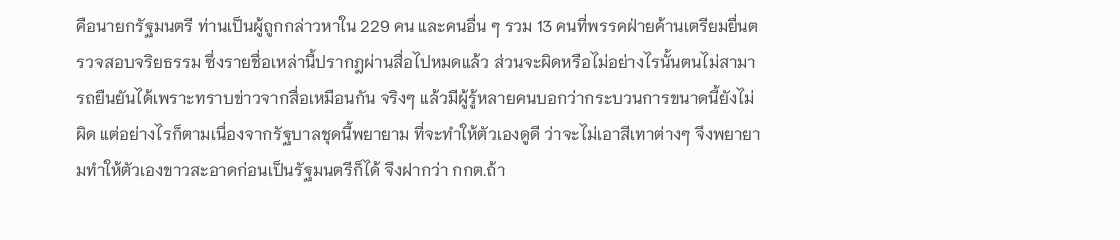คือนายกรัฐมนตรี ท่านเป็นผู้ถูกกล่าวหาใน 229 คน และคนอื่น ๆ รวม 13 คนที่พรรคฝ่ายค้านเตรียมยื่นตรวจสอบจริยธรรม ซึ่งรายชื่อเหล่านี้ปรากฎผ่านสื่อไปหมดแล้ว ส่วนจะผิดหรือไม่อย่างไรนั้นตนไม่สามารถยืนยันได้เพราะทราบข่าวจากสื่อเหมือนกัน จริงๆ แล้วมีผู้รู้หลายคนบอกว่ากระบวนการขนาดนี้ยังไม่ผิด แต่อย่างไรก็ตามเนื่องจากรัฐบาลชุดนี้พยายาม ที่จะทำให้ตัวเองดูดี ว่าจะไม่เอาสีเทาต่างๆ จึงพยายามทำให้ตัวเองขาวสะอาดก่อนเป็นรัฐมนตรีก็ได้ จึงฝากว่า กกต.ถ้า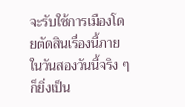จะรับใช้การเมืองโดยตัดสินเรื่องนี้ภายในวันสองวันนี้จริง ๆ ก็ยิ่งเป็น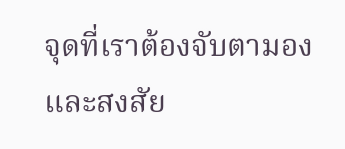จุดที่เราต้องจับตามองและสงสัย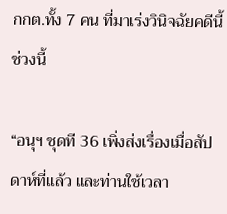กกต.ทั้ง 7 คน ที่มาเร่งวินิจฉัยคดีนี้ช่วงนี้

“อนุฯ ชุดที 36 เพิ่งส่งเรื่องเมื่อสัปดาห์ที่แล้ว และท่านใช้เวลา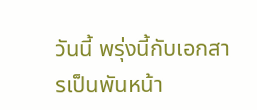วันนี้ พรุ่งนี้กับเอกสารเป็นพันหน้า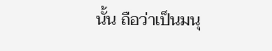นั้น ถือว่าเป็นมนุ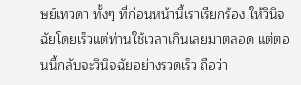ษย์เทวดา ทั้งๆ ที่ก่อนหน้านี้เราเรียกร้อง ให้วินิจฉัยโดยเร็วแต่ท่านใช้เวลาเกินเลยมาตลอด แต่ตอนนี้กลับจะวินิจฉัยอย่างรวดเร็ว ถือว่า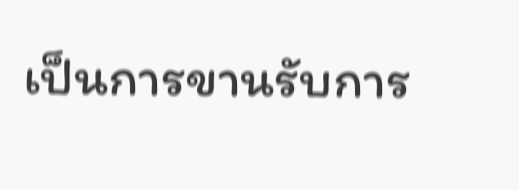เป็นการขานรับการ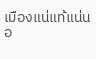เมืองแน่แท้แน่นอ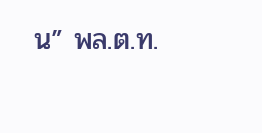น” พล.ต.ท.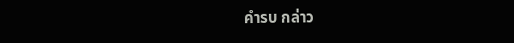คำรบ กล่าว